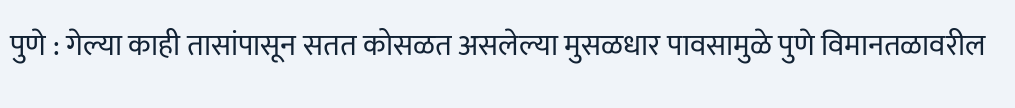पुणे : गेल्या काही तासांपासून सतत कोसळत असलेल्या मुसळधार पावसामुळे पुणे विमानतळावरील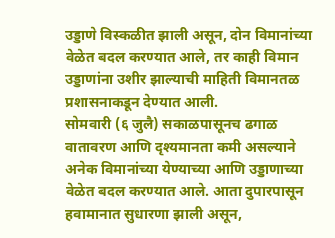उड्डाणे विस्कळीत झाली असून, दोन विमानांच्या वेळेत बदल करण्यात आले, तर काही विमान उड्डाणांना उशीर झाल्याची माहिती विमानतळ प्रशासनाकडून देण्यात आली.
सोमवारी (६ जुलै) सकाळपासूनच ढगाळ वातावरण आणि दृश्यमानता कमी असल्याने अनेक विमानांच्या येण्याच्या आणि उड्डाणाच्या वेळेत बदल करण्यात आले. आता दुपारपासून हवामानात सुधारणा झाली असून,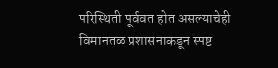परिस्थिती पूर्ववत होत असल्याचेही विमानतळ प्रशासनाकडून स्पष्ट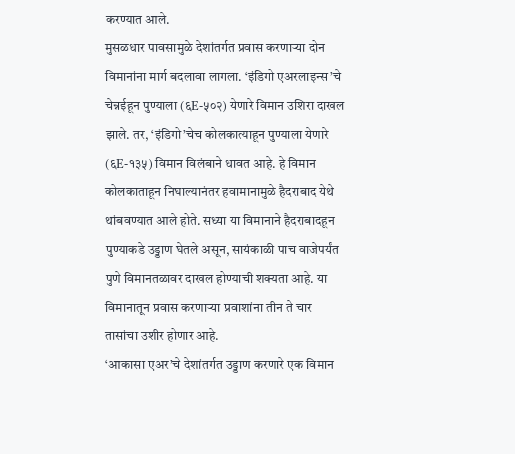करण्यात आले.
मुसळधार पावसामुळे देशांतर्गत प्रवास करणाऱ्या दोन विमानांना मार्ग बदलावा लागला. ‘इंडिगो एअरलाइन्स’चे चेन्नईहून पुण्याला (६E-५०२) येणारे विमान उशिरा दाखल झाले. तर, ‘इंडिगो’चेच कोलकात्याहून पुण्याला येणारे (६E-१३५) विमान विलंबाने धावत आहे. हे विमान कोलकाताहून निघाल्यानंतर हवामानामुळे हैदराबाद येथे थांबवण्यात आले होते. सध्या या विमानाने हैदराबादहून पुण्याकडे उड्डाण घेतले असून, सायंकाळी पाच वाजेपर्यंत पुणे विमानतळावर दाखल होण्याची शक्यता आहे. या विमानातून प्रवास करणाऱ्या प्रवाशांना तीन ते चार तासांचा उशीर होणार आहे.
‘आकासा एअर’चे देशांतर्गत उड्डाण करणारे एक विमान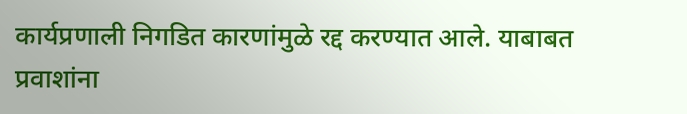कार्यप्रणाली निगडित कारणांमुळे रद्द करण्यात आले. याबाबत प्रवाशांना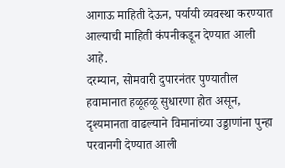आगाऊ माहिती देऊन, पर्यायी व्यवस्था करण्यात आल्याची माहिती कंपनीकडून देण्यात आली आहे.
दरम्यान, सोमवारी दुपारनंतर पुण्यातील हवामानात हळूहळू सुधारणा होत असून, दृश्यमानता वाढल्याने विमानांच्या उड्डाणांना पुन्हा परवानगी देण्यात आली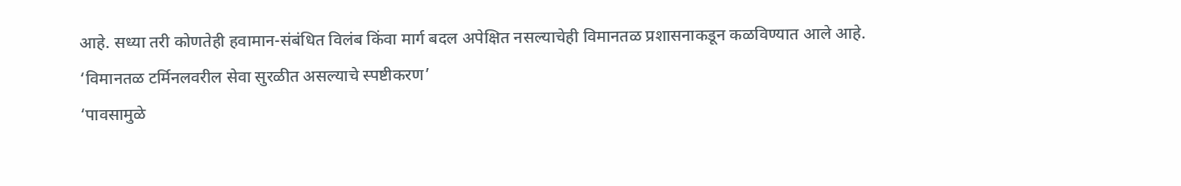आहे. सध्या तरी कोणतेही हवामान-संबंधित विलंब किंवा मार्ग बदल अपेक्षित नसल्याचेही विमानतळ प्रशासनाकडून कळविण्यात आले आहे.
‘विमानतळ टर्मिनलवरील सेवा सुरळीत असल्याचे स्पष्टीकरण’
‘पावसामुळे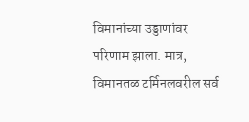विमानांच्या उड्डाणांवर परिणाम झाला. मात्र, विमानतळ टर्मिनलवरील सर्व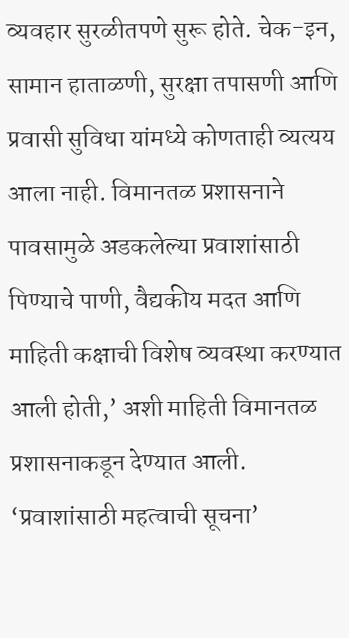व्यवहार सुरळीतपणे सुरू होते. चेक-इन, सामान हाताळणी, सुरक्षा तपासणी आणि प्रवासी सुविधा यांमध्ये कोणताही व्यत्यय आला नाही. विमानतळ प्रशासनाने पावसामुळे अडकलेल्या प्रवाशांसाठी पिण्याचे पाणी, वैद्यकीय मदत आणि माहिती कक्षाची विशेष व्यवस्था करण्यात आली होती,’ अशी माहिती विमानतळ प्रशासनाकडून देण्यात आली.
‘प्रवाशांसाठी महत्वाची सूचना’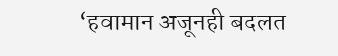‘हवामान अजूनही बदलत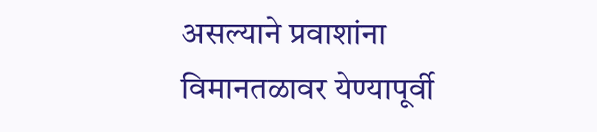असल्याने प्रवाशांना विमानतळावर येण्यापूर्वी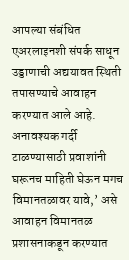आपल्या संबंधित एअरलाइनशी संपर्क साधून उड्डाणाची अद्ययावत स्थिती तपासण्याचे आवाहन करण्यात आले आहे. अनावश्यक गर्दी टाळण्यासाठी प्रवाशांनी घरूनच माहिती घेऊन मगच विमानतळावर यावे,’ असे आवाहन विमानतळ प्रशासनाकडून करण्यात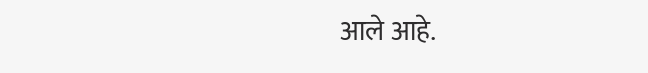आले आहे.